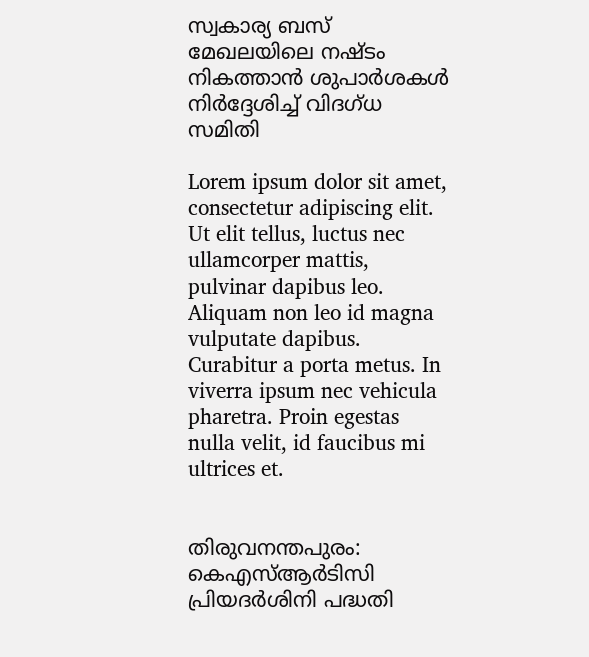സ്വകാര്യ ബസ് മേഖലയിലെ നഷ്ടം നികത്താൻ ശുപാർശകൾ നിര്‍ദ്ദേശിച്ച് വിദഗ്ധ സമിതി

Lorem ipsum dolor sit amet, consectetur adipiscing elit. Ut elit tellus, luctus nec ullamcorper mattis, pulvinar dapibus leo. Aliquam non leo id magna vulputate dapibus. Curabitur a porta metus. In viverra ipsum nec vehicula pharetra. Proin egestas nulla velit, id faucibus mi ultrices et.


തിരുവനന്തപുരം: കെഎസ്ആര്‍ടിസി പ്രിയദർശിനി പദ്ധതി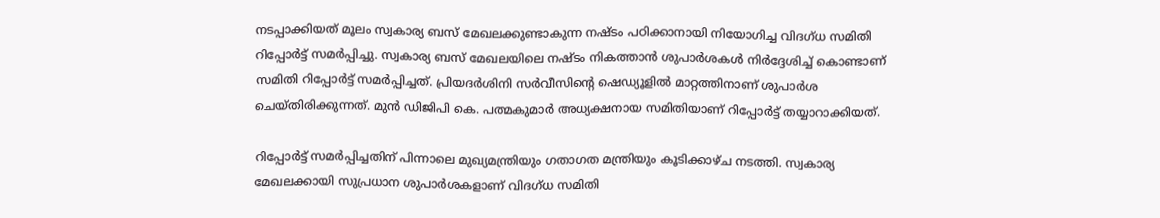നടപ്പാക്കിയത് മൂലം സ്വകാര്യ ബസ് മേഖലക്കുണ്ടാകുന്ന നഷ്ടം പഠിക്കാനായി നിയോഗിച്ച വിദഗ്ധ സമിതി റിപ്പോർട്ട് സമർപ്പിച്ചു. സ്വകാര്യ ബസ് മേഖലയിലെ നഷ്ടം നികത്താൻ ശുപാർശകൾ നിര്‍ദ്ദേശിച്ച് കൊണ്ടാണ് സമിതി റിപ്പോർട്ട് സമർപ്പിച്ചത്. പ്രിയദർശിനി സർവീസിന്റെ ഷെഡ്യൂളിൽ മാറ്റത്തിനാണ് ശുപാർശ ചെയ്തിരിക്കുന്നത്. മുന്‍ ഡിജിപി കെ. പത്മകുമാര്‍ അധ്യക്ഷനായ സമിതിയാണ് റിപ്പോര്‍ട്ട് തയ്യാറാക്കിയത്.

റിപ്പോർട്ട് സമർപ്പിച്ചതിന് പിന്നാലെ മുഖ്യമന്ത്രിയും ഗതാഗത മന്ത്രിയും കൂടിക്കാഴ്ച നടത്തി. സ്വകാര്യ മേഖലക്കായി സുപ്രധാന ശുപാർശകളാണ് വിദഗ്ധ സമിതി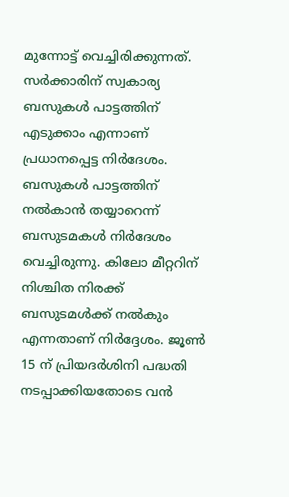മുന്നോട്ട് വെച്ചിരിക്കുന്നത്. സർക്കാരിന് സ്വകാര്യ ബസുകൾ പാട്ടത്തിന് എടുക്കാം എന്നാണ് പ്രധാനപ്പെട്ട നിര്‍ദേശം. ബസുകൾ പാട്ടത്തിന് നൽകാൻ തയ്യാറെന്ന് ബസുടമകൾ നിർദേശം വെച്ചിരുന്നു. കിലോ മീറ്ററിന് നിശ്ചിത നിരക്ക് ബസുടമൾക്ക് നൽകും എന്നതാണ് നിര്‍ദ്ദേശം. ജൂൺ 15 ന് പ്രിയദർശിനി പദ്ധതി നടപ്പാക്കിയതോടെ വൻ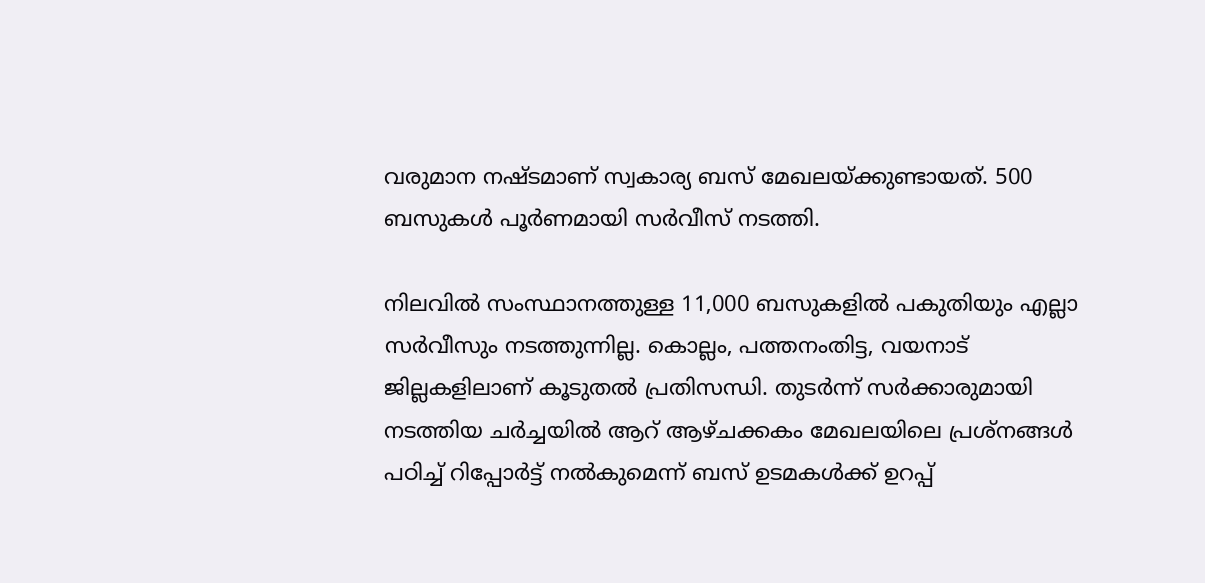വരുമാന നഷ്‌ടമാണ് സ്വകാര്യ ബസ് മേഖലയ്ക്കുണ്ടായത്. 500 ബസുകൾ പൂർണമായി സർവീസ് നടത്തി.

നിലവിൽ സംസ്ഥാനത്തുള്ള 11,000 ബസുകളിൽ പകുതിയും എല്ലാ സർവീസും നടത്തുന്നില്ല. കൊല്ലം, പത്തനംതിട്ട, വയനാട് ജില്ലകളിലാണ് കൂടുതൽ പ്രതിസന്ധി. തുടർന്ന് സർക്കാരുമായി നടത്തിയ ചർച്ചയിൽ ആറ് ആഴ്ചക്കകം മേഖലയിലെ പ്രശ്നങ്ങൾ പഠിച്ച് റിപ്പോർട്ട് നൽകുമെന്ന് ബസ് ഉടമകൾക്ക് ഉറപ്പ്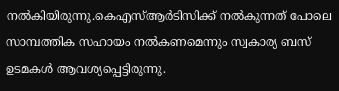നൽകിയിരുന്നു.കെഎസ്ആർടിസിക്ക് നൽകുന്നത് പോലെ സാമ്പത്തിക സഹായം നൽകണമെന്നും സ്വകാര്യ ബസ് ഉടമകൾ ആവശ്യപ്പെട്ടിരുന്നു.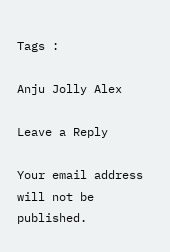Tags :

Anju Jolly Alex

Leave a Reply

Your email address will not be published.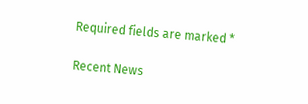Required fields are marked *

Recent News